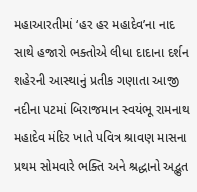મહાઆરતીમાં ‘હર હર મહાદેવ’ના નાદ સાથે હજારો ભક્તોએ લીધા દાદાના દર્શન
શહેરની આસ્થાનું પ્રતીક ગણાતા આજી નદીના પટમાં બિરાજમાન સ્વયંભૂ રામનાથ મહાદેવ મંદિર ખાતે પવિત્ર શ્રાવણ માસના પ્રથમ સોમવારે ભક્તિ અને શ્રદ્ધાનો અદ્ભુત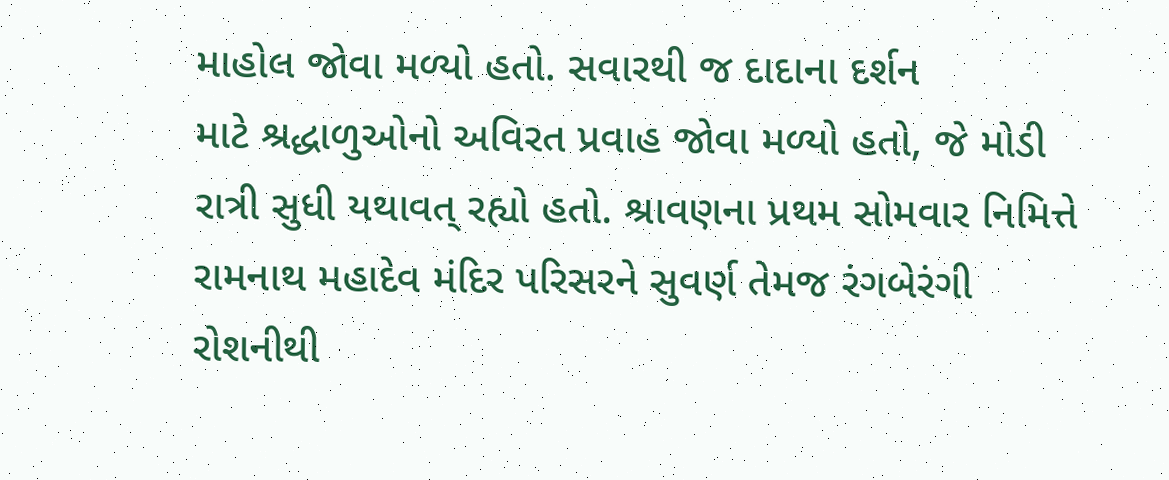માહોલ જોવા મળ્યો હતો. સવારથી જ દાદાના દર્શન
માટે શ્રદ્ધાળુઓનો અવિરત પ્રવાહ જોવા મળ્યો હતો, જે મોડી રાત્રી સુધી યથાવત્ રહ્યો હતો. શ્રાવણના પ્રથમ સોમવાર નિમિત્તે રામનાથ મહાદેવ મંદિર પરિસરને સુવર્ણ તેમજ રંગબેરંગી રોશનીથી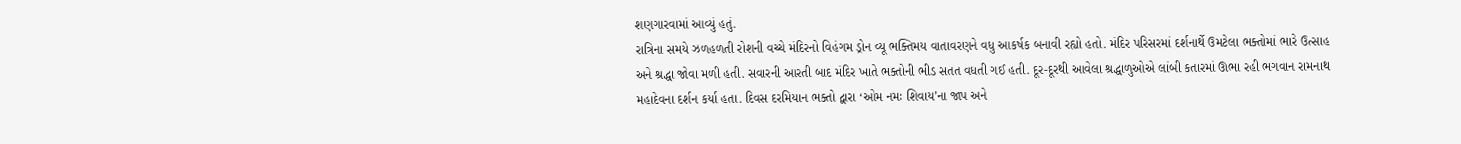શણગારવામાં આવ્યું હતું.
રાત્રિના સમયે ઝળહળતી રોશની વચ્ચે મંદિરનો વિહંગમ ડ્રોન વ્યૂ ભક્તિમય વાતાવરણને વધુ આકર્ષક બનાવી રહ્યો હતો. મંદિર પરિસરમાં દર્શનાર્થે ઉમટેલા ભક્તોમાં ભારે ઉત્સાહ અને શ્રદ્ધા જોવા મળી હતી. સવારની આરતી બાદ મંદિર ખાતે ભક્તોની ભીડ સતત વધતી ગઈ હતી. દૂર-દૂરથી આવેલા શ્રદ્ધાળુઓએ લાંબી કતારમાં ઊભા રહી ભગવાન રામનાથ મહાદેવના દર્શન કર્યા હતા. દિવસ દરમિયાન ભક્તો દ્વારા ‘ઓમ નમઃ શિવાય’ના જાપ અને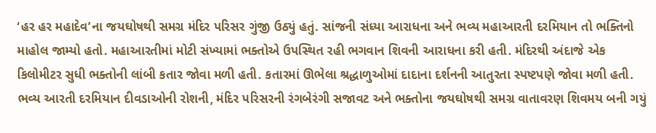‘હર હર મહાદેવ’ના જયઘોષથી સમગ્ર મંદિર પરિસર ગુંજી ઉઠ્યું હતું. સાંજની સંધ્યા આરાધના અને ભવ્ય મહાઆરતી દરમિયાન તો ભક્તિનો માહોલ જામ્યો હતો. મહાઆરતીમાં મોટી સંખ્યામાં ભક્તોએ ઉપસ્થિત રહી ભગવાન શિવની આરાધના કરી હતી. મંદિરથી અંદાજે એક કિલોમીટર સુધી ભક્તોની લાંબી કતાર જોવા મળી હતી. કતારમાં ઊભેલા શ્રદ્ધાળુઓમાં દાદાના દર્શનની આતુરતા સ્પષ્ટપણે જોવા મળી હતી. ભવ્ય આરતી દરમિયાન દીવડાઓની રોશની, મંદિર પરિસરની રંગબેરંગી સજાવટ અને ભક્તોના જયઘોષથી સમગ્ર વાતાવરણ શિવમય બની ગયું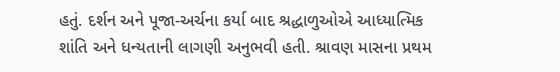હતું. દર્શન અને પૂજા-અર્ચના કર્યા બાદ શ્રદ્ધાળુઓએ આધ્યાત્મિક શાંતિ અને ધન્યતાની લાગણી અનુભવી હતી. શ્રાવણ માસના પ્રથમ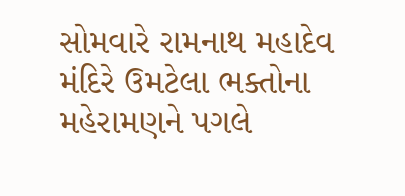સોમવારે રામનાથ મહાદેવ મંદિરે ઉમટેલા ભક્તોના મહેરામણને પગલે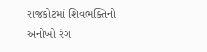રાજકોટમાં શિવભક્તિનો અનોખો રંગ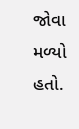જોવા મળ્યો હતો.